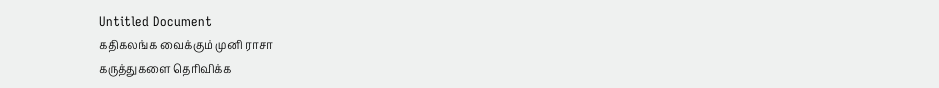Untitled Document
கதிகலங்க வைக்கும் முனி ராசா
கருத்துகளை தெரிவிக்க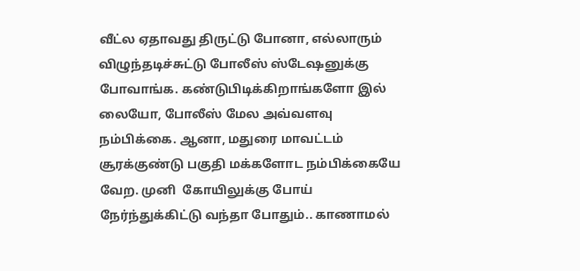வீட்ல ஏதாவது திருட்டு போனா, எல்லாரும் விழுந்தடிச்சுட்டு போலீஸ் ஸ்டேஷனுக்கு போவாங்க. கண்டுபிடிக்கிறாங்களோ இல் லையோ, போலீஸ் மேல அவ்வளவு நம்பிக்கை. ஆனா, மதுரை மாவட்டம் சூரக்குண்டு பகுதி மக்களோட நம்பிக்கையே வேற. முனி  கோயிலுக்கு போய் நேர்ந்துக்கிட்டு வந்தா போதும்.. காணாமல்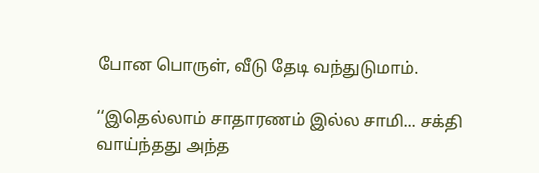போன பொருள், வீடு தேடி வந்துடுமாம்.

‘‘இதெல்லாம் சாதாரணம் இல்ல சாமி... சக்தி வாய்ந்தது அந்த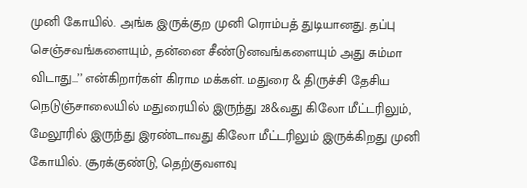முனி கோயில். அங்க இருக்குற முனி ரொம்பத் துடியானது. தப்பு  செஞ்சவங்களையும், தன்னை சீண்டுனவங்களையும் அது சும்மா விடாது...’’ என்கிறார்கள் கிராம மக்கள். மதுரை & திருச்சி தேசிய நெடுஞ்சாலையில் மதுரையில் இருந்து 28&வது கிலோ மீட்டரிலும், மேலூரில் இருந்து இரண்டாவது கிலோ மீட்டரிலும் இருக்கிறது முனி கோயில். சூரக்குண்டு, தெற்குவளவு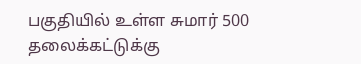பகுதியில் உள்ள சுமார் 500 தலைக்கட்டுக்கு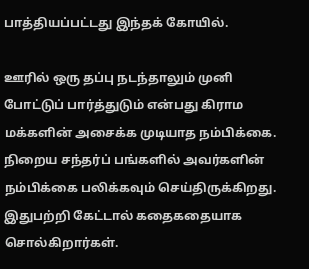பாத்தியப்பட்டது இந்தக் கோயில்.

ஊரில் ஒரு தப்பு நடந்தாலும் முனி போட்டுப் பார்த்துடும் என்பது கிராம மக்களின் அசைக்க முடியாத நம்பிக்கை. நிறைய சந்தர்ப் பங்களில் அவர்களின் நம்பிக்கை பலிக்கவும் செய்திருக்கிறது. இதுபற்றி கேட்டால் கதைகதையாக சொல்கிறார்கள்.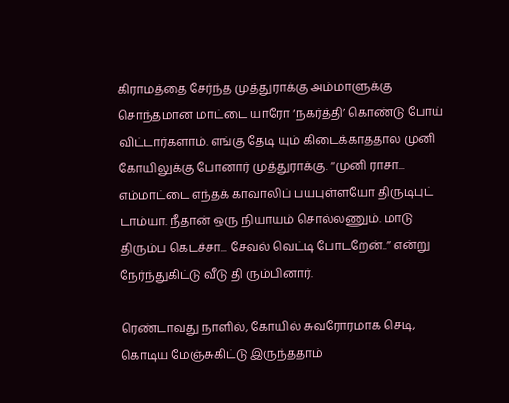கிராமத்தை சேர்ந்த முத்துராக்கு அம்மாளுக்கு சொந்தமான மாட்டை யாரோ ‘நகர்த்தி’ கொண்டு போய் விட்டார்களாம். எங்கு தேடி யும் கிடைக்காததால முனி கோயிலுக்கு போனார் முத்துராக்கு. ‘‘முனி ராசா... எம்மாட்டை எந்தக் காவாலிப் பயபுள்ளயோ திருடிபுட் டாம்யா. நீதான் ஒரு நியாயம் சொல்லணும். மாடு திரும்ப கெடச்சா... சேவல் வெட்டி போடறேன்..’’ என்று நேர்ந்துகிட்டு வீடு தி ரும்பினார்.

ரெண்டாவது நாளில், கோயில் சுவரோரமாக செடி, கொடிய மேஞ்சுகிட்டு இருந்ததாம்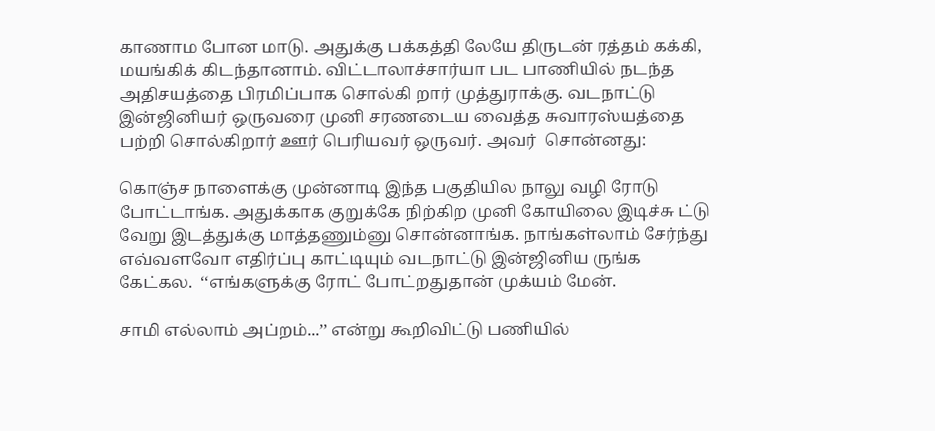காணாம போன மாடு. அதுக்கு பக்கத்தி லேயே திருடன் ரத்தம் கக்கி, மயங்கிக் கிடந்தானாம். விட்டாலாச்சார்யா பட பாணியில் நடந்த அதிசயத்தை பிரமிப்பாக சொல்கி றார் முத்துராக்கு. வடநாட்டு இன்ஜினியர் ஒருவரை முனி சரணடைய வைத்த சுவாரஸ்யத்தை பற்றி சொல்கிறார் ஊர் பெரியவர் ஒருவர். அவர்  சொன்னது:

கொஞ்ச நாளைக்கு முன்னாடி இந்த பகுதியில நாலு வழி ரோடு போட்டாங்க. அதுக்காக குறுக்கே நிற்கிற முனி கோயிலை இடிச்சு ட்டு வேறு இடத்துக்கு மாத்தணும்னு சொன்னாங்க. நாங்கள்லாம் சேர்ந்து எவ்வளவோ எதிர்ப்பு காட்டியும் வடநாட்டு இன்ஜினிய ருங்க கேட்கல.  ‘‘எங்களுக்கு ரோட் போட்றதுதான் முக்யம் மேன்.

சாமி எல்லாம் அப்றம்...’’ என்று கூறிவிட்டு பணியில்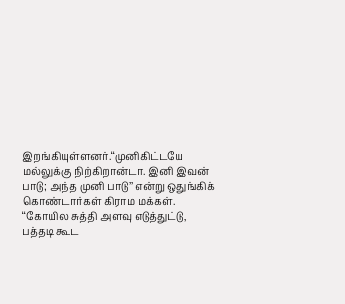இறங்கியுள்ளனர்.‘‘முனிகிட்டயே மல்லுக்கு நிற்கிறான்டா. இனி இவன் பாடு; அந்த முனி பாடு’’ என்று ஒதுங்கிக் கொண்டார்கள் கிராம மக்கள். ‘‘கோயில சுத்தி அளவு எடுத்துட்டு, பத்தடி கூட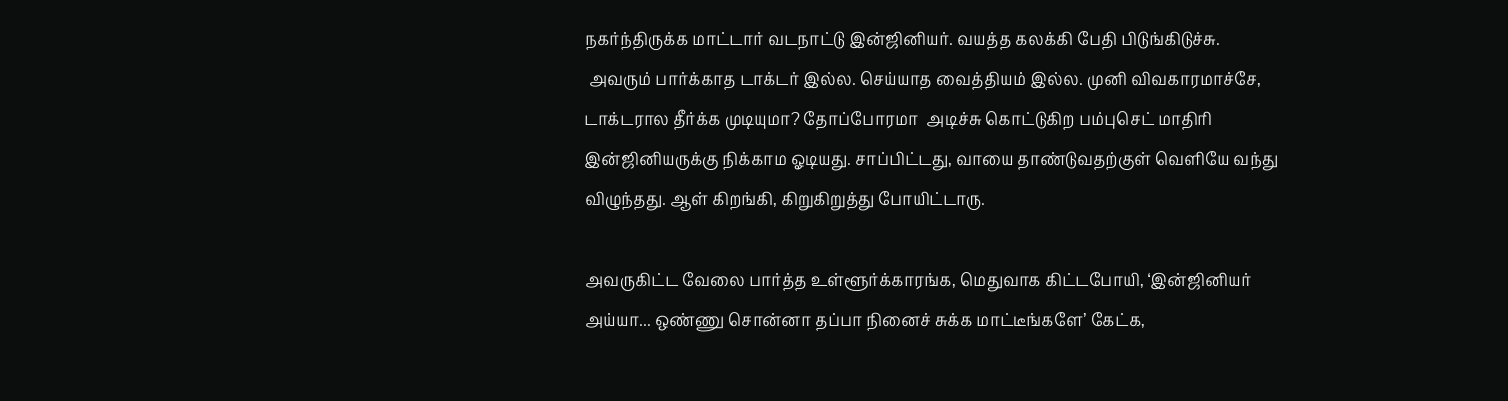நகர்ந்திருக்க மாட்டார் வடநாட்டு இன்ஜினியர். வயத்த கலக்கி பேதி பிடுங்கிடுச்சு.
 அவரும் பார்க்காத டாக்டர் இல்ல. செய்யாத வைத்தியம் இல்ல. முனி விவகாரமாச்சே, டாக்டரால தீர்க்க முடியுமா? தோப்போரமா  அடிச்சு கொட்டுகிற பம்புசெட் மாதிரி இன்ஜினியருக்கு நிக்காம ஓடியது. சாப்பிட்டது, வாயை தாண்டுவதற்குள் வெளியே வந்து  விழுந்தது. ஆள் கிறங்கி, கிறுகிறுத்து போயிட்டாரு.

அவருகிட்ட வேலை பார்த்த உள்ளூர்க்காரங்க, மெதுவாக கிட்டபோயி, ‘இன்ஜினியர் அய்யா... ஒண்ணு சொன்னா தப்பா நினைச் சுக்க மாட்டீங்களே’ கேட்க,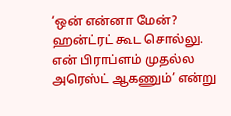‘ஒன் என்னா மேன்? ஹன்ட்ரட் கூட சொல்லு. என் பிராப்ளம் முதல்ல அரெஸ்ட் ஆகணும்’ என்று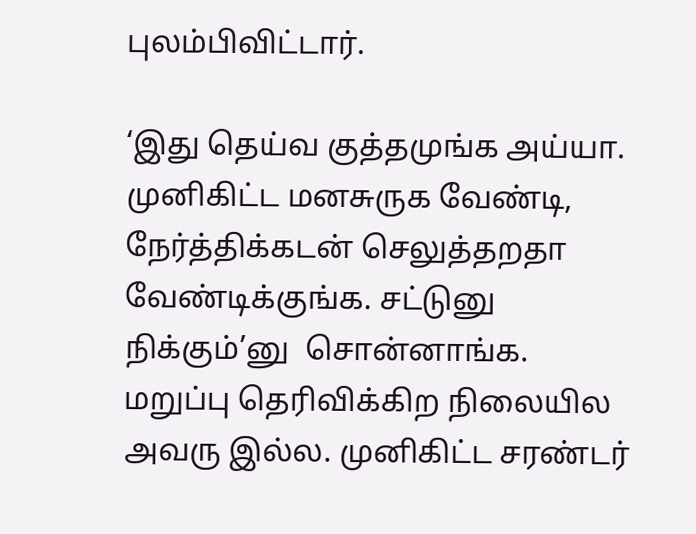புலம்பிவிட்டார்.

‘இது தெய்வ குத்தமுங்க அய்யா. முனிகிட்ட மனசுருக வேண்டி, நேர்த்திக்கடன் செலுத்தறதா வேண்டிக்குங்க. சட்டுனு நிக்கும்’னு  சொன்னாங்க. மறுப்பு தெரிவிக்கிற நிலையில அவரு இல்ல. முனிகிட்ட சரண்டர்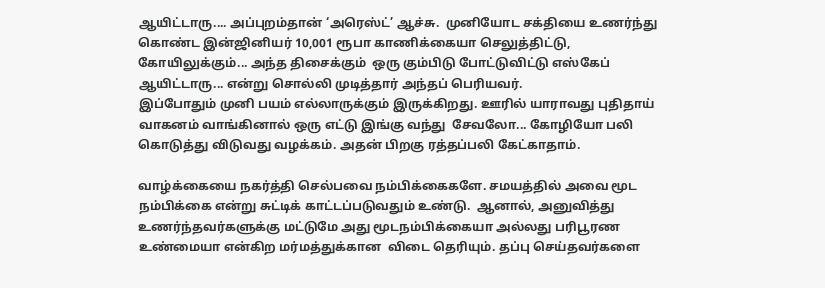ஆயிட்டாரு.... அப்புறம்தான் ‘அரெஸ்ட்’ ஆச்சு.  முனியோட சக்தியை உணர்ந்து கொண்ட இன்ஜினியர் 10,001 ரூபா காணிக்கையா செலுத்திட்டு, கோயிலுக்கும்... அந்த திசைக்கும்  ஒரு கும்பிடு போட்டுவிட்டு எஸ்கேப் ஆயிட்டாரு... என்று சொல்லி முடித்தார் அந்தப் பெரியவர்.
இப்போதும் முனி பயம் எல்லாருக்கும் இருக்கிறது. ஊரில் யாராவது புதிதாய் வாகனம் வாங்கினால் ஒரு எட்டு இங்கு வந்து  சேவலோ... கோழியோ பலி கொடுத்து விடுவது வழக்கம். அதன் பிறகு ரத்தப்பலி கேட்காதாம்.

வாழ்க்கையை நகர்த்தி செல்பவை நம்பிக்கைகளே. சமயத்தில் அவை மூட நம்பிக்கை என்று சுட்டிக் காட்டப்படுவதும் உண்டு.  ஆனால், அனுவித்து உணர்ந்தவர்களுக்கு மட்டுமே அது மூடநம்பிக்கையா அல்லது பரிபூரண உண்மையா என்கிற மர்மத்துக்கான  விடை தெரியும். தப்பு செய்தவர்களை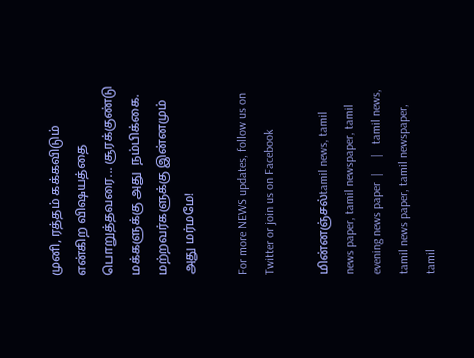முனி, ரத்தம் கக்கவிடும் என்கிற விஷயத்தை பொறுத்தவரை... சூரக்குண்டு மக்களுக்கு அது  நம்பிக்கை. மற்றவர்களுக்கு இன்னமும் அது மர்மமே!

For more NEWS updates, follow us on Twitter or join us on Facebook

மின்னஞ்சல்tamil news, tamil news paper, tamil newspaper, tamil evening news paper  |     |   tamil news, tamil news paper, tamil newspaper, tamil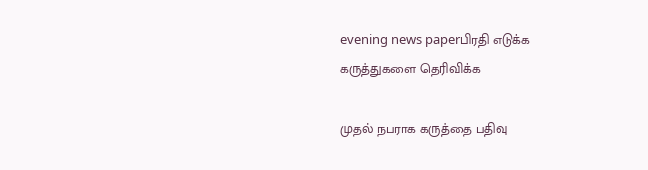evening news paperபிரதி எடுக்க
கருத்துகளை தெரிவிக்க

முதல் நபராக கருத்தை பதிவு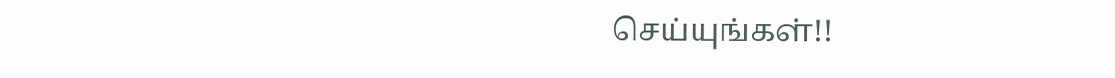செய்யுங்கள்!!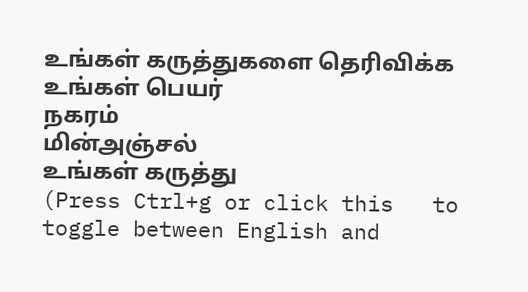உங்கள் கருத்துகளை தெரிவிக்க
உங்கள் பெயர்
நகரம்
மின்அஞ்சல்
உங்கள் கருத்து
(Press Ctrl+g or click this   to toggle between English and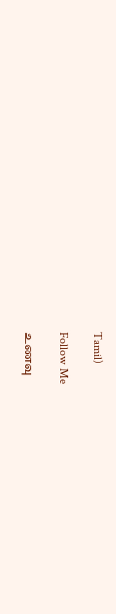Tamil)

Follow Me

உணவு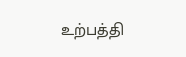உற்பத்தி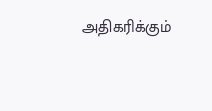அதிகரிக்கும்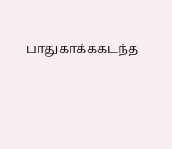பாதுகாக்ககடந்த